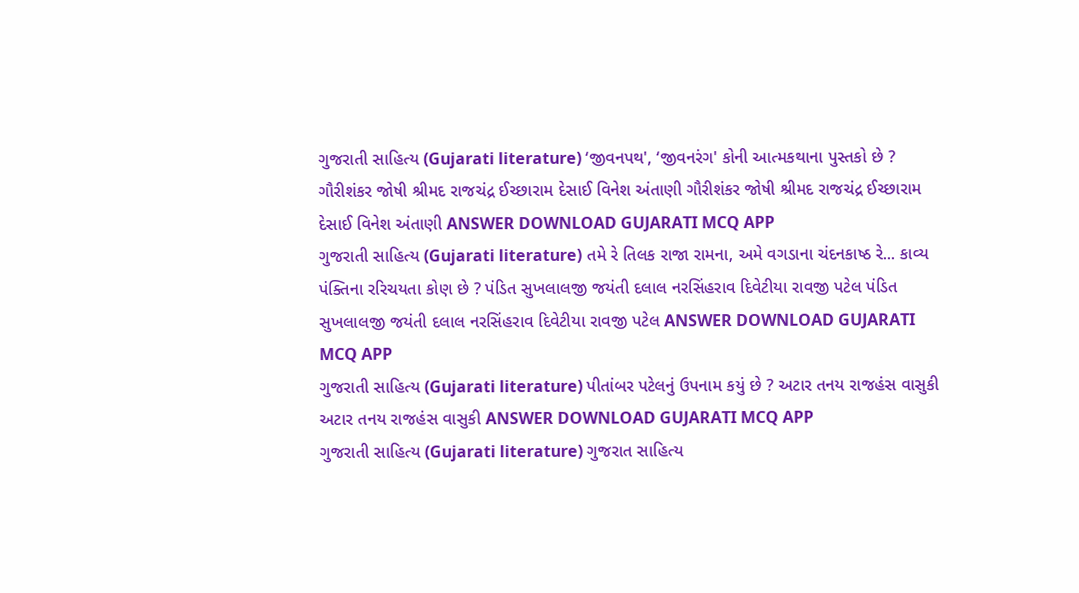ગુજરાતી સાહિત્ય (Gujarati literature) ‘જીવનપથ', ‘જીવનરંગ' કોની આત્મકથાના પુસ્તકો છે ? ગૌરીશંકર જોષી શ્રીમદ રાજચંદ્ર ઈચ્છારામ દેસાઈ વિનેશ અંતાણી ગૌરીશંકર જોષી શ્રીમદ રાજચંદ્ર ઈચ્છારામ દેસાઈ વિનેશ અંતાણી ANSWER DOWNLOAD GUJARATI MCQ APP
ગુજરાતી સાહિત્ય (Gujarati literature) તમે રે તિલક રાજા રામના, અમે વગડાના ચંદનકાષ્ઠ રે... કાવ્ય પંક્તિના રરિચયતા કોણ છે ? પંડિત સુખલાલજી જયંતી દલાલ નરસિંહરાવ દિવેટીયા રાવજી પટેલ પંડિત સુખલાલજી જયંતી દલાલ નરસિંહરાવ દિવેટીયા રાવજી પટેલ ANSWER DOWNLOAD GUJARATI MCQ APP
ગુજરાતી સાહિત્ય (Gujarati literature) પીતાંબર પટેલનું ઉપનામ કયું છે ? અટાર તનય રાજહંસ વાસુકી અટાર તનય રાજહંસ વાસુકી ANSWER DOWNLOAD GUJARATI MCQ APP
ગુજરાતી સાહિત્ય (Gujarati literature) ગુજરાત સાહિત્ય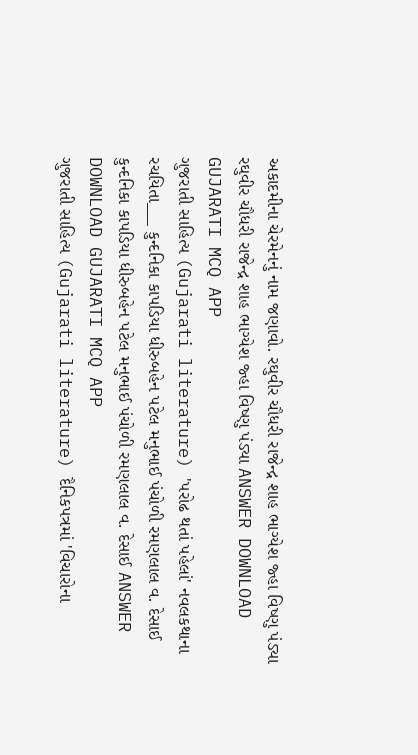અકાદમીના ચેરમેનનું નામ જણાવો. રઘુવીર ચૌધરી રાજેન્દ્ર શાહ ભાગ્યેશ જ્હા વિષ્ણુ પંડ્યા રઘુવીર ચૌધરી રાજેન્દ્ર શાહ ભાગ્યેશ જ્હા વિષ્ણુ પંડ્યા ANSWER DOWNLOAD GUJARATI MCQ APP
ગુજરાતી સાહિત્ય (Gujarati literature) 'પરોઢ થતાં પહેલાં' નવલકથાના રચયિતા___ કુન્દનિકા કાપડિયા ધીરુબહેન પટેલ મનુભાઈ પંચોળી રમણલાલ વ. દેસાઈ કુન્દનિકા કાપડિયા ધીરુબહેન પટેલ મનુભાઈ પંચોળી રમણલાલ વ. દેસાઈ ANSWER DOWNLOAD GUJARATI MCQ APP
ગુજરાતી સાહિત્ય (Gujarati literature) દૈનિકપત્રમાં 'વિચારોના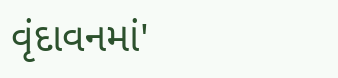વૃંદાવનમાં'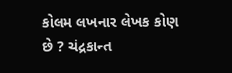કોલમ લખનાર લેખક કોણ છે ? ચંદ્રકાન્ત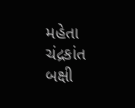મહેતા ચંદ્રકાંત બક્ષી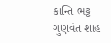કાન્તિ ભટ્ટ ગુણવંત શાહ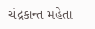ચંદ્રકાન્ત મહેતા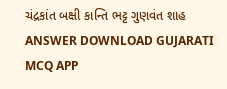ચંદ્રકાંત બક્ષી કાન્તિ ભટ્ટ ગુણવંત શાહ ANSWER DOWNLOAD GUJARATI MCQ APP